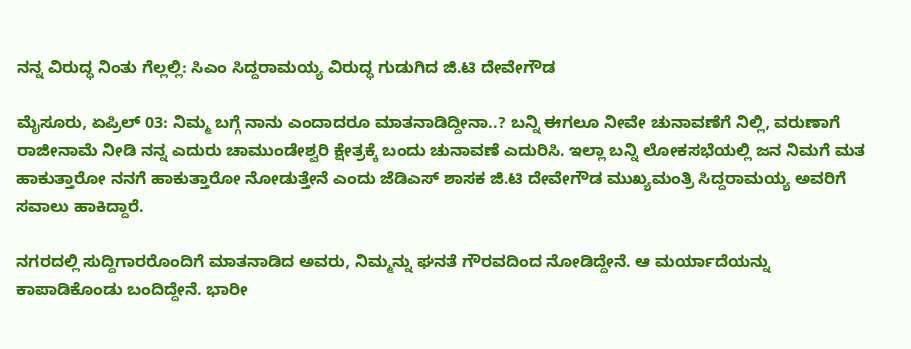ನನ್ನ ವಿರುದ್ಧ ನಿಂತು ಗೆಲ್ಲಲ್ಲಿ: ಸಿಎಂ ಸಿದ್ದರಾಮಯ್ಯ ವಿರುದ್ಧ ಗುಡುಗಿದ ಜಿ.ಟಿ ದೇವೇಗೌಡ

ಮೈಸೂರು, ಏಪ್ರಿಲ್‌ 03: ನಿಮ್ಮ ಬಗ್ಗೆ ನಾನು ಎಂದಾದರೂ ಮಾತನಾಡಿದ್ದೀನಾ..? ಬನ್ನಿ ಈಗಲೂ ನೀವೇ ಚುನಾವಣೆಗೆ ನಿಲ್ಲಿ, ವರುಣಾಗೆ ರಾಜೀನಾಮೆ ನೀಡಿ ನನ್ನ ಎದುರು ಚಾಮುಂಡೇಶ್ವರಿ ಕ್ಷೇತ್ರಕ್ಕೆ ಬಂದು ಚುನಾವಣೆ ಎದುರಿಸಿ. ಇಲ್ಲಾ ಬನ್ನಿ ಲೋಕಸಭೆಯಲ್ಲಿ ಜನ ನಿಮಗೆ ಮತ ಹಾಕುತ್ತಾರೋ ನನಗೆ ಹಾಕುತ್ತಾರೋ ನೋಡುತ್ತೇನೆ ಎಂದು ಜೆಡಿಎಸ್‌ ಶಾಸಕ ಜಿ.ಟಿ ದೇವೇಗೌಡ ಮುಖ್ಯಮಂತ್ರಿ ಸಿದ್ದರಾಮಯ್ಯ ಅವರಿಗೆ ಸವಾಲು ಹಾಕಿದ್ದಾರೆ.

ನಗರದಲ್ಲಿ ಸುದ್ದಿಗಾರರೊಂದಿಗೆ ಮಾತನಾಡಿದ ಅವರು, ನಿಮ್ಮನ್ನು ಘನತೆ ಗೌರವದಿಂದ ನೋಡಿದ್ದೇನೆ. ಆ ಮರ್ಯಾದೆಯನ್ನು ಕಾಪಾಡಿಕೊಂಡು ಬಂದಿದ್ದೇನೆ. ಭಾರೀ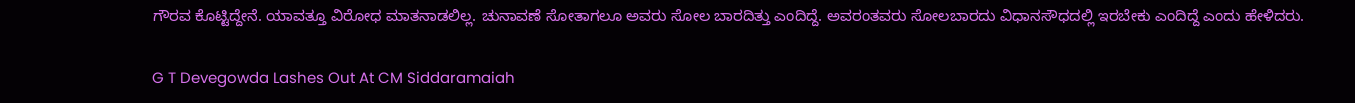ಗೌರವ ಕೊಟ್ಟಿದ್ದೇನೆ. ಯಾವತ್ತೂ ವಿರೋಧ ಮಾತನಾಡಲಿಲ್ಲ. ಚುನಾವಣೆ ಸೋತಾಗಲೂ ಅವರು ಸೋಲ ಬಾರದಿತ್ತು ಎಂದಿದ್ದೆ. ಅವರಂತವರು ಸೋಲಬಾರದು ವಿಧಾನಸೌಧದಲ್ಲಿ ಇರಬೇಕು ಎಂದಿದ್ದೆ ಎಂದು ಹೇಳಿದರು.

G T Devegowda Lashes Out At CM Siddaramaiah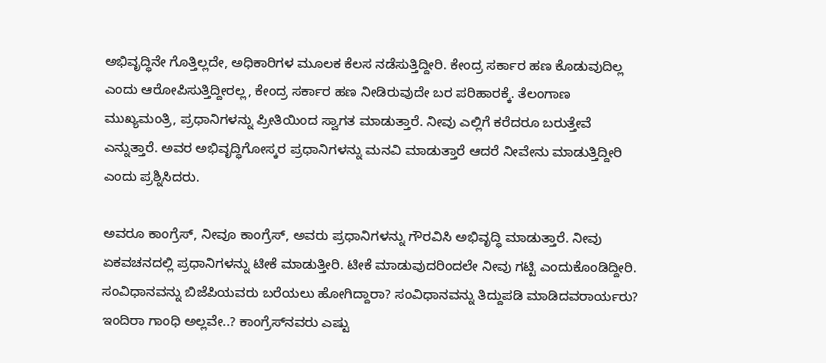ಅಭಿವೃದ್ಧಿನೇ ಗೊತ್ತಿಲ್ಲದೇ, ಅಧಿಕಾರಿಗಳ ಮೂಲಕ ಕೆಲಸ ನಡೆಸುತ್ತಿದ್ದೀರಿ. ಕೇಂದ್ರ ಸರ್ಕಾರ ಹಣ ಕೊಡುವುದಿಲ್ಲ ಎಂದು ಆರೋಪಿಸುತ್ತಿದ್ದೀರಲ್ಲ, ಕೇಂದ್ರ ಸರ್ಕಾರ ಹಣ ನೀಡಿರುವುದೇ ಬರ ಪರಿಹಾರಕ್ಕೆ. ತೆಲಂಗಾಣ ಮುಖ್ಯಮಂತ್ರಿ, ಪ್ರಧಾನಿಗಳನ್ನು ಪ್ರೀತಿಯಿಂದ ಸ್ವಾಗತ ಮಾಡುತ್ತಾರೆ. ನೀವು ಎಲ್ಲಿಗೆ ಕರೆದರೂ ಬರುತ್ತೇವೆ ಎನ್ನುತ್ತಾರೆ. ಅವರ ಅಭಿವೃದ್ಧಿಗೋಸ್ಕರ ಪ್ರಧಾನಿಗಳನ್ನು ಮನವಿ ಮಾಡುತ್ತಾರೆ ಆದರೆ ನೀವೇನು ಮಾಡುತ್ತಿದ್ದೀರಿ ಎಂದು ಪ್ರಶ್ನಿಸಿದರು.

ಅವರೂ ಕಾಂಗ್ರೆಸ್‌, ನೀವೂ ಕಾಂಗ್ರೆಸ್‌, ಅವರು ಪ್ರಧಾನಿಗಳನ್ನು ಗೌರವಿಸಿ ಅಭಿವೃದ್ಧಿ ಮಾಡುತ್ತಾರೆ. ನೀವು ಏಕವಚನದಲ್ಲಿ ಪ್ರಧಾನಿಗಳನ್ನು ಟೀಕೆ ಮಾಡುತ್ತೀರಿ. ಟೀಕೆ ಮಾಡುವುದರಿಂದಲೇ ನೀವು ಗಟ್ಟಿ ಎಂದುಕೊಂಡಿದ್ದೀರಿ. ಸಂವಿಧಾನವನ್ನು ಬಿಜೆಪಿಯವರು ಬರೆಯಲು ಹೋಗಿದ್ದಾರಾ? ಸಂವಿಧಾನವನ್ನು ತಿದ್ದುಪಡಿ ಮಾಡಿದವರಾರ್ಯರು? ಇಂದಿರಾ ಗಾಂಧಿ ಅಲ್ಲವೇ..? ಕಾಂಗ್ರೆಸ್‌ನವರು ಎಷ್ಟು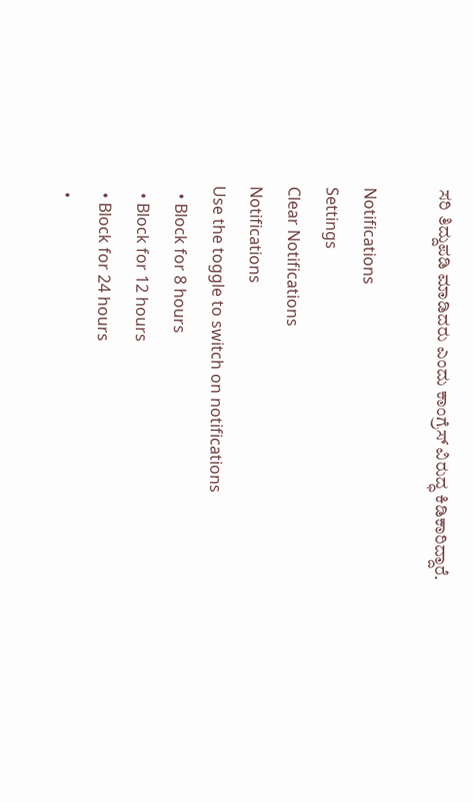ಸರಿ ತಿದ್ದುಪಡಿ ಮಾಡಿದರು ಎಂದು ಕಾಂಗ್ರೆಸ್‌ ವಿರುದ್ಧ ಕಿಡಿಕಾರಿದ್ದಾರೆ.

Notifications
Settings
Clear Notifications
Notifications
Use the toggle to switch on notifications
  • Block for 8 hours
  • Block for 12 hours
  • Block for 24 hours
  •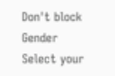Don't block
Gender
Select your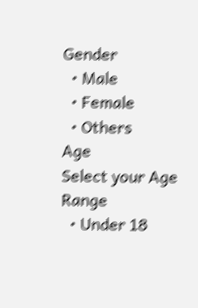Gender
  • Male
  • Female
  • Others
Age
Select your Age Range
  • Under 18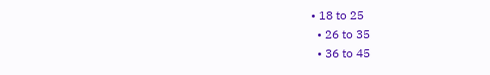• 18 to 25
  • 26 to 35
  • 36 to 45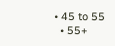• 45 to 55
  • 55+